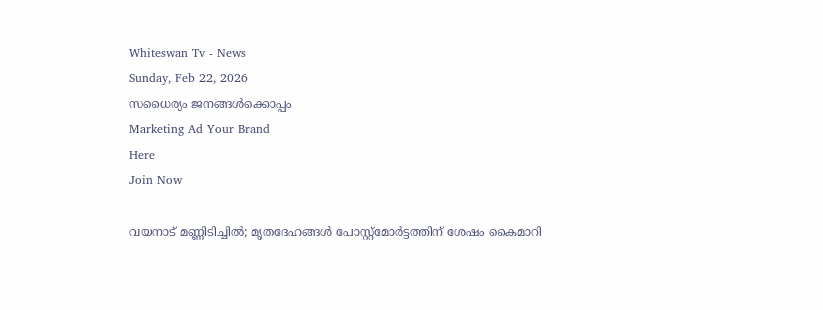Whiteswan Tv - News
Sunday, Feb 22, 2026
സധൈര്യം ജനങ്ങൾക്കൊപ്പം
Marketing Ad Your Brand
Here
Join Now

വയനാട് മണ്ണിടിച്ചില്‍; മൃതദേഹങ്ങള്‍ പോസ്റ്റ്‌മോര്‍ട്ടത്തിന് ശേഷം കൈമാറി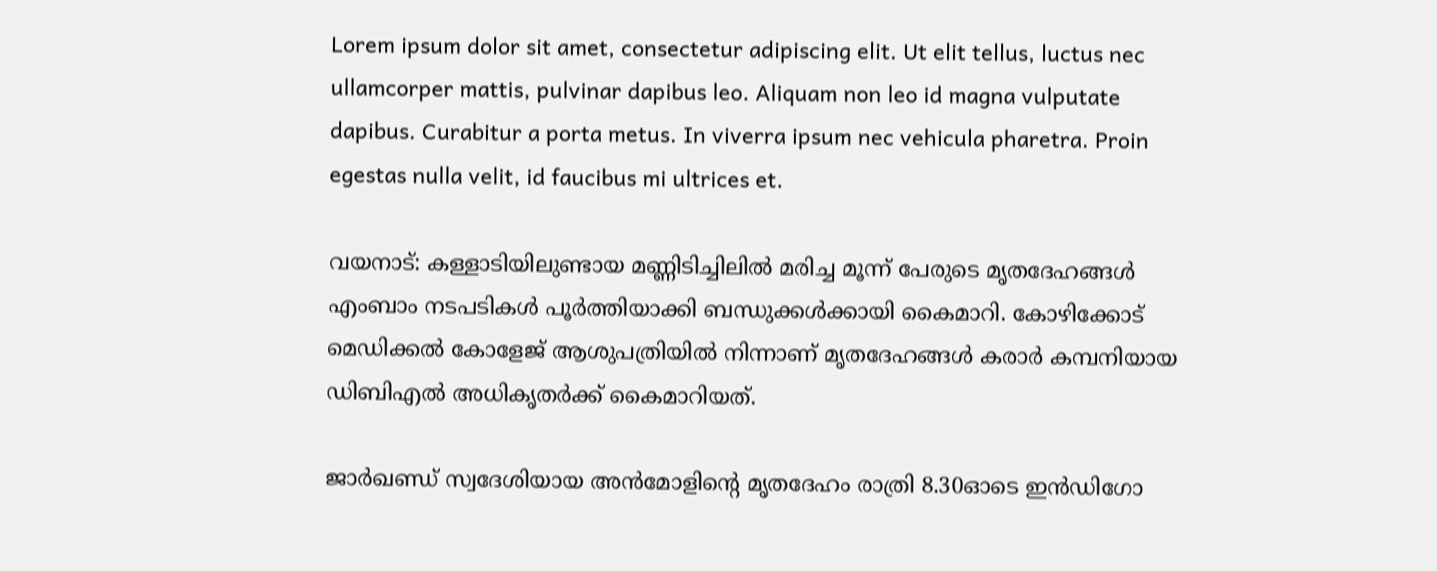Lorem ipsum dolor sit amet, consectetur adipiscing elit. Ut elit tellus, luctus nec ullamcorper mattis, pulvinar dapibus leo. Aliquam non leo id magna vulputate dapibus. Curabitur a porta metus. In viverra ipsum nec vehicula pharetra. Proin egestas nulla velit, id faucibus mi ultrices et.

വയനാട്: കള്ളാടിയിലുണ്ടായ മണ്ണിടിച്ചിലിൽ മരിച്ച മൂന്ന് പേരുടെ മൃതദേഹങ്ങൾ എംബാം നടപടികൾ പൂർത്തിയാക്കി ബന്ധുക്കൾക്കായി കൈമാറി. കോഴിക്കോട് മെഡിക്കൽ കോളേജ് ആശുപത്രിയിൽ നിന്നാണ് മൃതദേഹങ്ങൾ കരാർ കമ്പനിയായ ഡിബിഎൽ അധികൃതർക്ക് കൈമാറിയത്.

ജാർഖണ്ഡ് സ്വദേശിയായ അൻമോളിന്റെ മൃതദേഹം രാത്രി 8.30ഓടെ ഇൻഡിഗോ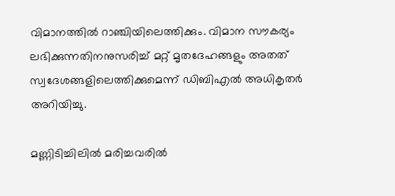വിമാനത്തിൽ റാഞ്ചിയിലെത്തിക്കും. വിമാന സൗകര്യം ലഭിക്കുന്നതിനനുസരിച്ച് മറ്റ് മൃതദേഹങ്ങളും അതത് സ്വദേശങ്ങളിലെത്തിക്കുമെന്ന് ഡിബിഎൽ അധികൃതർ അറിയിച്ചു.

മണ്ണിടിച്ചിലിൽ മരിച്ചവരിൽ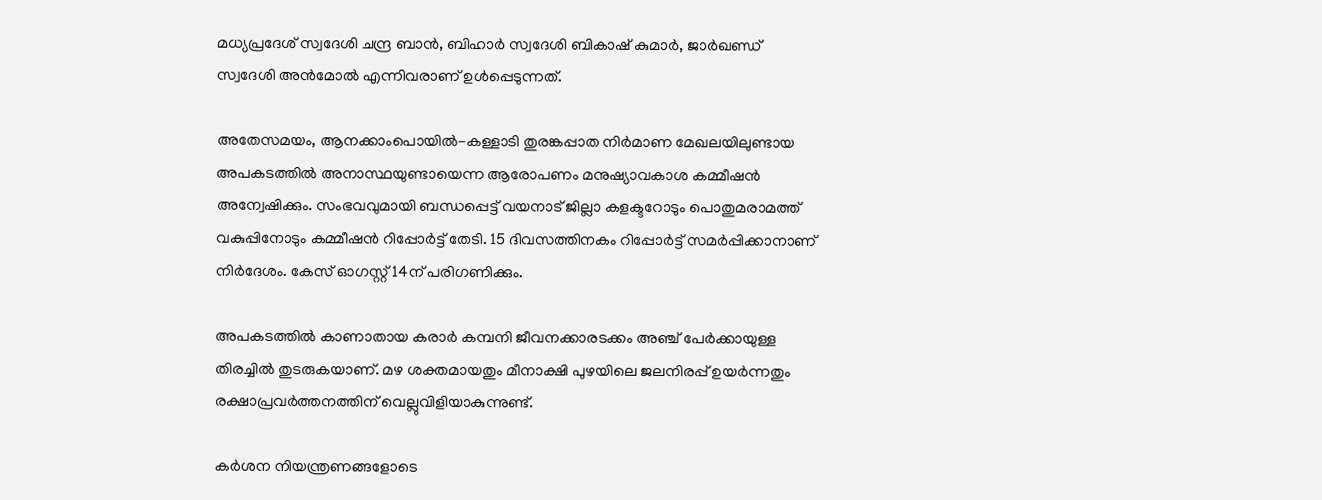മധ്യപ്രദേശ് സ്വദേശി ചന്ദ്ര ബാൻ, ബിഹാർ സ്വദേശി ബികാഷ് കുമാർ, ജാർഖണ്ഡ് സ്വദേശി അൻമോൽ എന്നിവരാണ് ഉൾപ്പെടുന്നത്.

അതേസമയം, ആനക്കാംപൊയിൽ-കള്ളാടി തുരങ്കപ്പാത നിർമാണ മേഖലയിലുണ്ടായ അപകടത്തിൽ അനാസ്ഥയുണ്ടായെന്ന ആരോപണം മനുഷ്യാവകാശ കമ്മീഷൻ അന്വേഷിക്കും. സംഭവവുമായി ബന്ധപ്പെട്ട് വയനാട് ജില്ലാ കളക്ടറോടും പൊതുമരാമത്ത് വകുപ്പിനോടും കമ്മീഷൻ റിപ്പോർട്ട് തേടി. 15 ദിവസത്തിനകം റിപ്പോർട്ട് സമർപ്പിക്കാനാണ് നിർദേശം. കേസ് ഓഗസ്റ്റ് 14ന് പരിഗണിക്കും.

അപകടത്തിൽ കാണാതായ കരാർ കമ്പനി ജീവനക്കാരടക്കം അഞ്ച് പേർക്കായുള്ള തിരച്ചിൽ തുടരുകയാണ്. മഴ ശക്തമായതും മീനാക്ഷി പുഴയിലെ ജലനിരപ്പ് ഉയർന്നതും രക്ഷാപ്രവർത്തനത്തിന് വെല്ലുവിളിയാകുന്നുണ്ട്.

കർശന നിയന്ത്രണങ്ങളോടെ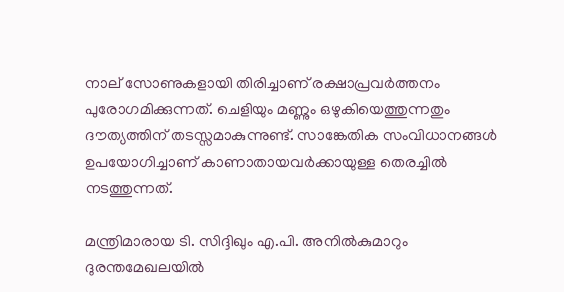നാല് സോണുകളായി തിരിച്ചാണ് രക്ഷാപ്രവർത്തനം പുരോഗമിക്കുന്നത്. ചെളിയും മണ്ണും ഒഴുകിയെത്തുന്നതും ദൗത്യത്തിന് തടസ്സമാകുന്നുണ്ട്. സാങ്കേതിക സംവിധാനങ്ങൾ ഉപയോഗിച്ചാണ് കാണാതായവർക്കായുള്ള തെരച്ചിൽ നടത്തുന്നത്.

മന്ത്രിമാരായ ടി. സിദ്ദിഖും എ.പി. അനിൽകുമാറും ദുരന്തമേഖലയിൽ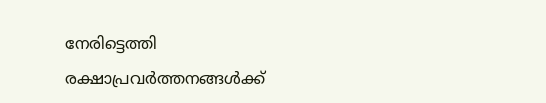നേരിട്ടെത്തി രക്ഷാപ്രവർത്തനങ്ങൾക്ക്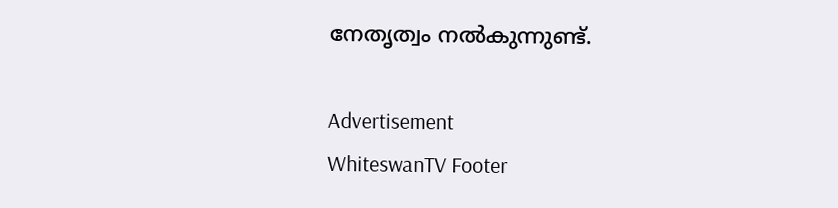നേതൃത്വം നൽകുന്നുണ്ട്.

Advertisement
WhiteswanTV Footer